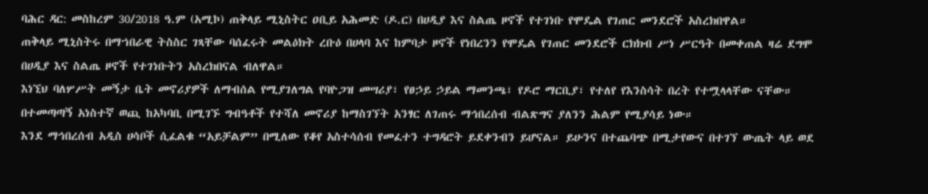ባሕር ዳር: መስከረም 30/2018 ዓ.ም (አሚኮ) ጠቅላይ ሚኒስትር ዐቢይ አሕመድ (ዶ.ር) በሀዲያ እና ስልጤ ዞኖች የተገነቡ የሞዴል የገጠር መንደሮች አስረክበዋል።
ጠቅላይ ሚኒስትሩ በማኀበራዊ ትስስር ገጻቸው ባሰፈሩት መልዕክት ረቡዕ በሀላባ እና ከምባታ ዞኖች የነበረንን የሞዴል የገጠር መንደሮች ርክክብ ሥነ ሥርዓት በመቀጠል ዛሬ ደግሞ በሀዲያ እና ስልጤ ዞኖች የተገነቡትን አስረክበናል ብለዋል።
እነኚህ ባለሦሥት መኝታ ቤት መኖሪያዎች ለማብሰል የሚያገለግል የባዮጋዝ መሣሪያ፣ የፀኃይ ኃይል ማመንጫ፣ የዶሮ ማርቢያ፣ የተለየ የእንስሳት በረት የተሟላላቸው ናቸው። በተመጣጣኝ አነስተኛ ወጪ ከአካባቢ በሚገኙ ግብዓቶች የተሻለ መኖሪያ ከማስገኘት አንፃር ለገጠሩ ማኅበረሰብ ብልጽግና ያለንን ሕልም የሚያሳይ ነው።
እንደ ማኅበረሰብ አዲስ ሀሳቦች ሲፈልቁ “አይቻልም” በሚለው የቆየ አስተሳሰብ የመፈተን ተግዳሮት ይደቀንብን ይሆናል። ይሁንና በተጨባጭ በሚታየውና በተገኘ ውጤት ላይ ወደ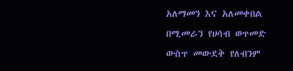አለማመን እና አለመቀበል በሚመራን የሀሳብ ወጥመድ ውስጥ መውደቅ የለብንም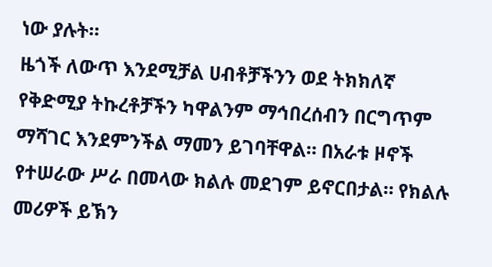ነው ያሉት።
ዜጎች ለውጥ እንደሚቻል ሀብቶቻችንን ወደ ትክክለኛ የቅድሚያ ትኩረቶቻችን ካዋልንም ማኅበረሰብን በርግጥም ማሻገር እንደምንችል ማመን ይገባቸዋል። በአራቱ ዞኖች የተሠራው ሥራ በመላው ክልሉ መደገም ይኖርበታል። የክልሉ መሪዎች ይኽን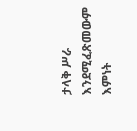ታላቅ ሥራ እንደሚፈጽመውም እምነት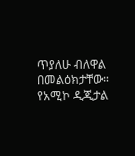ጥያለሁ ብለዋል በመልዕክታቸው።
የአሚኮ ዲጂታል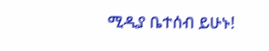ሚዲያ ቤተሰብ ይሁኑ!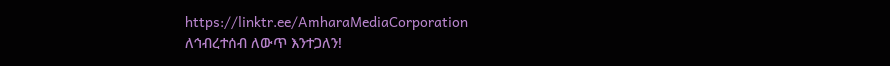https://linktr.ee/AmharaMediaCorporation
ለኅብረተሰብ ለውጥ እንተጋለን!